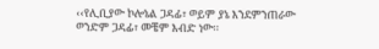‹‹የሊቢያው ኮሎኔል ጋዳፊ፣ ወይም ያኔ እንደምንጠራው ወንድም ጋዳፊ፣ መቼም እብድ ነው፡፡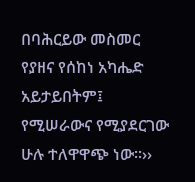በባሕርይው መስመር የያዘና የሰከነ አካሔድ አይታይበትም፤ የሚሠራውና የሚያደርገው ሁሉ ተለዋዋጭ ነው፡፡››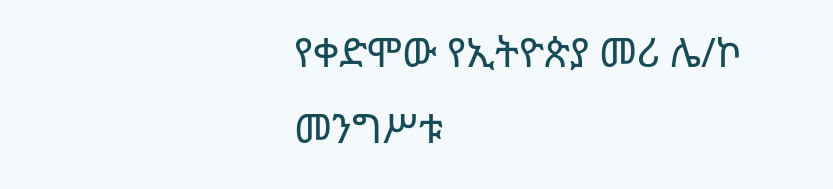የቀድሞው የኢትዮጵያ መሪ ሌ/ኮ መንግሥቱ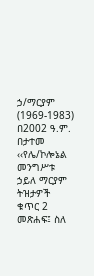ኃ/ማርያም (1969-1983) በ2002 ዓ.ም. በታተመ ‹‹የሌ/ኮሎኔል መንግሥቱ ኃይለ ማርያም ትዝታዎች ቁጥር 2 መጽሐፍ፤ ስለ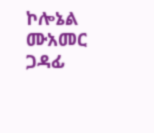ኮሎኔል ሙአመር ጋዳፊ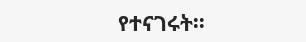የተናገሩት፡፡